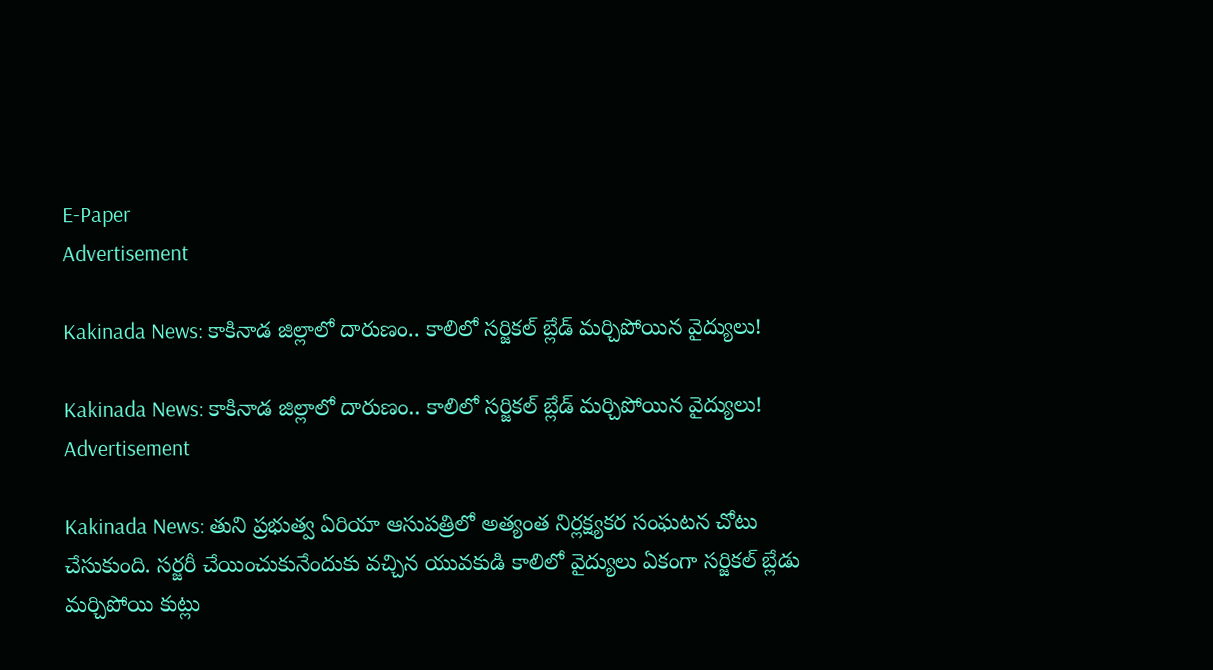E-Paper
Advertisement

Kakinada News: కాకినాడ జిల్లాలో దారుణం.. కాలిలో సర్జికల్ బ్లేడ్ మర్చిపోయిన వైద్యులు!

Kakinada News: కాకినాడ జిల్లాలో దారుణం.. కాలిలో సర్జికల్ బ్లేడ్ మర్చిపోయిన వైద్యులు!
Advertisement

Kakinada News: తుని ప్రభుత్వ ఏరియా ఆసుపత్రిలో అత్యంత నిర్లక్ష్యకర సంఘటన చోటు చేసుకుంది. సర్జరీ చేయించుకునేందుకు వచ్చిన యువకుడి కాలిలో వైద్యులు ఏకంగా సర్జికల్ బ్లేడు మర్చిపోయి కుట్లు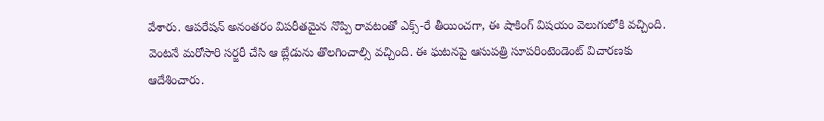వేశారు. ఆపరేషన్ అనంతరం విపరీతమైన నొప్పి రావటంతో ఎక్స్-రే తీయించగా, ఈ షాకింగ్ విషయం వెలుగులోకి వచ్చింది. వెంటనే మరోసారి సర్జరీ చేసి ఆ బ్లేడును తొలగించాల్సి వచ్చింది. ఈ ఘటనపై ఆసుపత్రి సూపరింటెండెంట్ విచారణకు ఆదేశించారు.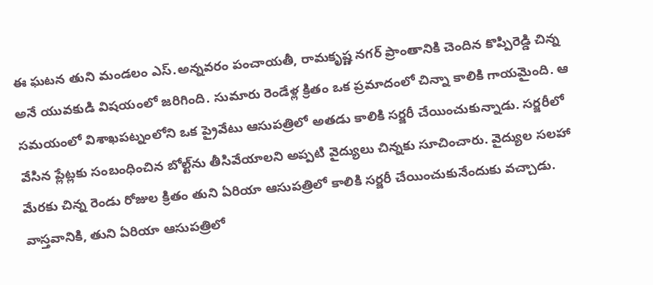ఈ ఘటన తుని మండలం ఎస్.అన్నవరం పంచాయతీ, రామకృష్ణ నగర్ ప్రాంతానికి చెందిన కొప్పిరెడ్డి చిన్న అనే యువకుడి విషయంలో జరిగింది. సుమారు రెండేళ్ల క్రితం ఒక ప్రమాదంలో చిన్నా కాలికి గాయమైంది. ఆ సమయంలో విశాఖపట్నంలోని ఒక ప్రైవేటు ఆసుపత్రిలో అతడు కాలికి సర్జరీ చేయించుకున్నాడు. సర్జరీలో వేసిన ప్లేట్లకు సంబంధించిన బోల్ట్‌ను తీసివేయాలని అప్పటి వైద్యులు చిన్నకు సూచించారు. వైద్యుల సలహా మేరకు చిన్న రెండు రోజుల క్రితం తుని ఏరియా ఆసుపత్రిలో కాలికి సర్జరీ చేయించుకునేందుకు వచ్చాడు. వాస్తవానికి, తుని ఏరియా ఆసుపత్రిలో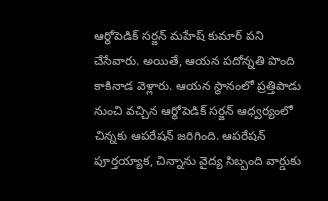ఆర్థోపెడిక్ సర్జన్ మహేష్ కుమార్ పని చేసేవారు. అయితే, ఆయన పదోన్నతి పొంది కాకినాడ వెళ్లారు. ఆయన స్థానంలో ప్రత్తిపాడు నుంచి వచ్చిన ఆర్థోపెడిక్ సర్జన్ ఆధ్వర్యంలో చిన్నకు ఆపరేషన్ జరిగింది. ఆపరేషన్ పూర్తయ్యాక, చిన్నాను వైద్య సిబ్బంది వార్డుకు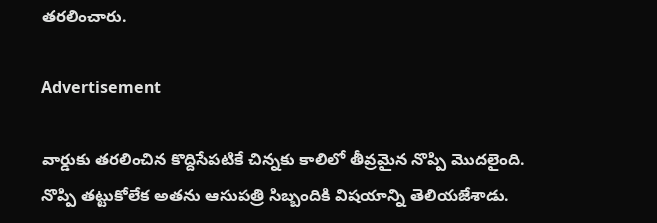తరలించారు.

Advertisement

వార్డుకు తరలించిన కొద్దిసేపటికే చిన్నకు కాలిలో తీవ్రమైన నొప్పి మొదలైంది. నొప్పి తట్టుకోలేక అతను ఆసుపత్రి సిబ్బందికి విషయాన్ని తెలియజేశాడు.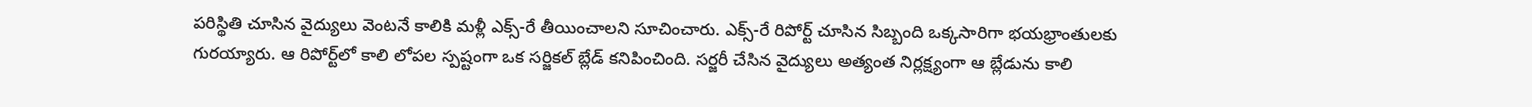పరిస్థితి చూసిన వైద్యులు వెంటనే కాలికి మళ్లీ ఎక్స్-రే తీయించాలని సూచించారు. ఎక్స్-రే రిపోర్ట్ చూసిన సిబ్బంది ఒక్కసారిగా భయభ్రాంతులకు గురయ్యారు. ఆ రిపోర్ట్‌లో కాలి లోపల స్పష్టంగా ఒక సర్జికల్ బ్లేడ్ కనిపించింది. సర్జరీ చేసిన వైద్యులు అత్యంత నిర్లక్ష్యంగా ఆ బ్లేడును కాలి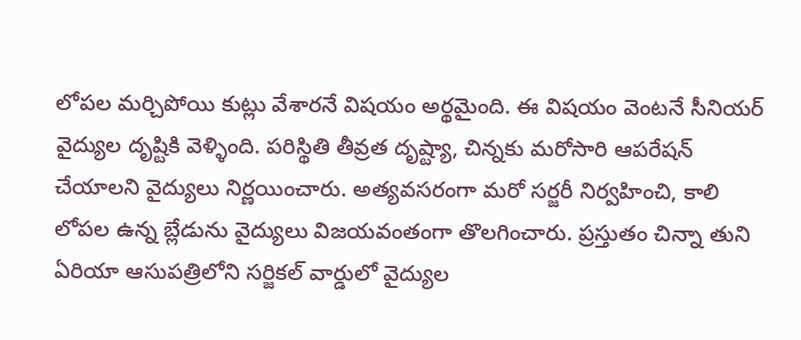లోపల మర్చిపోయి కుట్లు వేశారనే విషయం అర్థమైంది. ఈ విషయం వెంటనే సీనియర్ వైద్యుల దృష్టికి వెళ్ళింది. పరిస్థితి తీవ్రత దృష్ట్యా, చిన్నకు మరోసారి ఆపరేషన్ చేయాలని వైద్యులు నిర్ణయించారు. అత్యవసరంగా మరో సర్జరీ నిర్వహించి, కాలి లోపల ఉన్న బ్లేడును వైద్యులు విజయవంతంగా తొలగించారు. ప్రస్తుతం చిన్నా తుని ఏరియా ఆసుపత్రిలోని సర్జికల్ వార్డులో వైద్యుల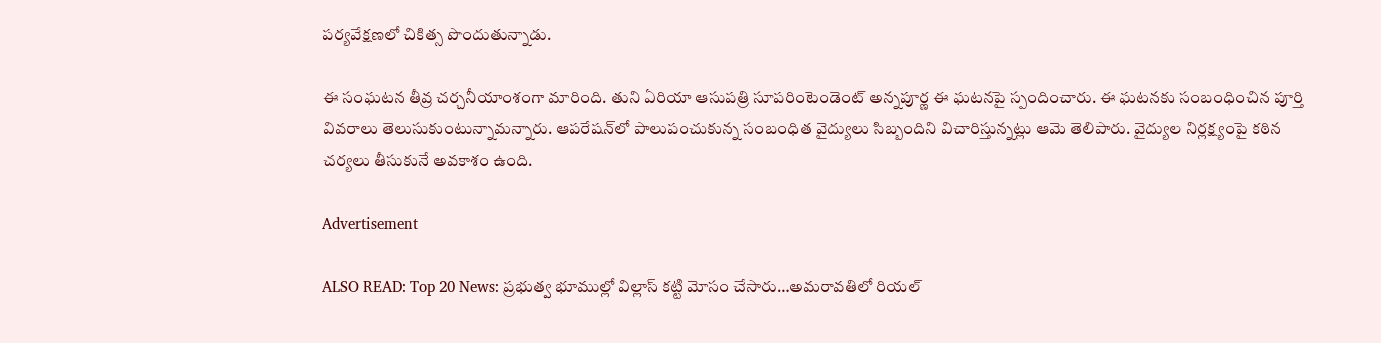పర్యవేక్షణలో చికిత్స పొందుతున్నాడు.

ఈ సంఘటన తీవ్ర చర్చనీయాంశంగా మారింది. తుని ఏరియా ఆసుపత్రి సూపరింటెండెంట్ అన్నపూర్ణ ఈ ఘటనపై స్పందించారు. ఈ ఘటనకు సంబంధించిన పూర్తి వివరాలు తెలుసుకుంటున్నామన్నారు. ఆపరేషన్‌లో పాలుపంచుకున్న సంబంధిత వైద్యులు సిబ్బందిని విచారిస్తున్నట్లు ఆమె తెలిపారు. వైద్యుల నిర్లక్ష్యంపై కఠిన చర్యలు తీసుకునే అవకాశం ఉంది.

Advertisement

ALSO READ: Top 20 News: ప్రభుత్వ భూముల్లో విల్లాస్ కట్టి మోసం చేసారు…అమరావతిలో రియల్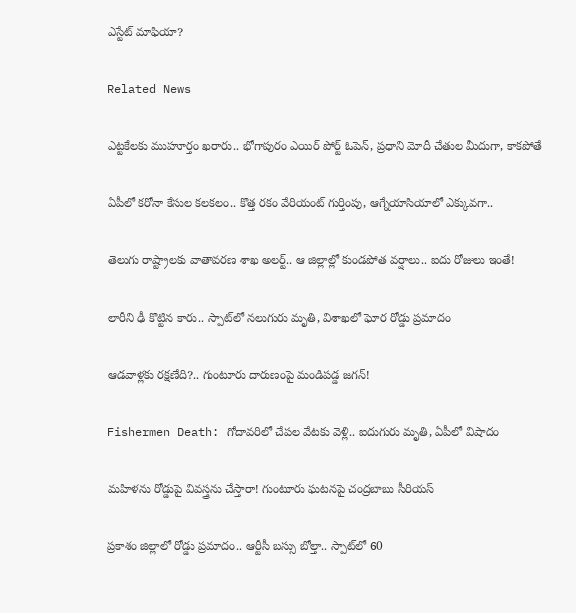ఎస్టేట్ మాఫియా?

Related News

ఎట్టకేలకు ముహూర్తం ఖరారు.. భోగాపురం ఎయిర్ పోర్ట్ ఓపెన్, ప్రధాని మోదీ చేతుల మీదుగా, కాకపోతే

ఏపీలో కరోనా కేసుల కలకలం.. కొత్త రకం వేరియంట్ గుర్తింపు, ఆగ్నేయాసియాలో ఎక్కువగా..

తెలుగు రాష్ట్రాలకు వాతావరణ శాఖ అలర్ట్.. ఆ జిల్లాల్లో కుండపోత వర్షాలు.. ఐదు రోజులు ఇంతే!

లారీని ఢీ కొట్టిన కారు.. స్పాట్‌లో నలుగురు మృతి, విశాఖలో ఘోర రోడ్డు ప్రమాదం

ఆడవాళ్లకు రక్షణేది?.. గుంటూరు దారుణంపై మండిపడ్డ జగన్!

Fishermen Death: గోదావరిలో చేపల వేటకు వెళ్లి.. ఐదుగురు మృతి, ఏపీలో విషాదం

మహిళను రోడ్డుపై వివస్త్రను చేస్తారా! గుంటూరు ఘటనపై చంద్రబాబు సీరియస్

ప్రకాశం జిల్లాలో రోడ్డు ప్రమాదం.. ఆర్టీసీ బస్సు బోల్తా.. స్పాట్‌‌లో 60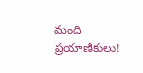మంది ప్రయాణికులు!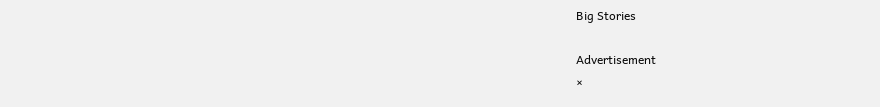Big Stories

Advertisement
×